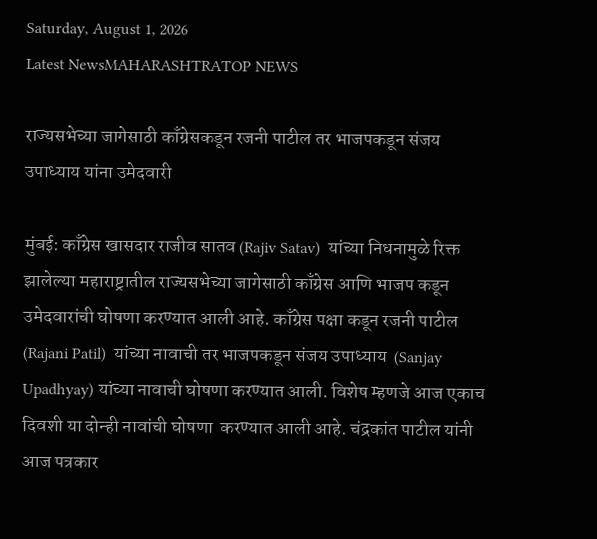Saturday, August 1, 2026
Latest NewsMAHARASHTRATOP NEWS

राज्यसभेच्या जागेसाठी काँग्रेसकडून रजनी पाटील तर भाजपकडून संजय उपाध्याय यांना उमेदवारी

मुंबई: काँग्रेस खासदार राजीव सातव (Rajiv Satav)  यांच्या निधनामुळे रिक्त झालेल्या महाराष्ट्रातील राज्यसभेच्या जागेसाठी काँग्रेस आणि भाजप कडून उमेदवारांची घोषणा करण्यात आली आहे. काँग्रेस पक्षा कडून रजनी पाटील (Rajani Patil)  यांच्या नावाची तर भाजपकडून संजय उपाध्याय  (Sanjay Upadhyay) यांच्या नावाची घोषणा करण्यात आली. विशेष म्हणजे आज एकाच दिवशी या दोन्ही नावांची घोषणा  करण्यात आली आहे. चंद्रकांत पाटील यांनी आज पत्रकार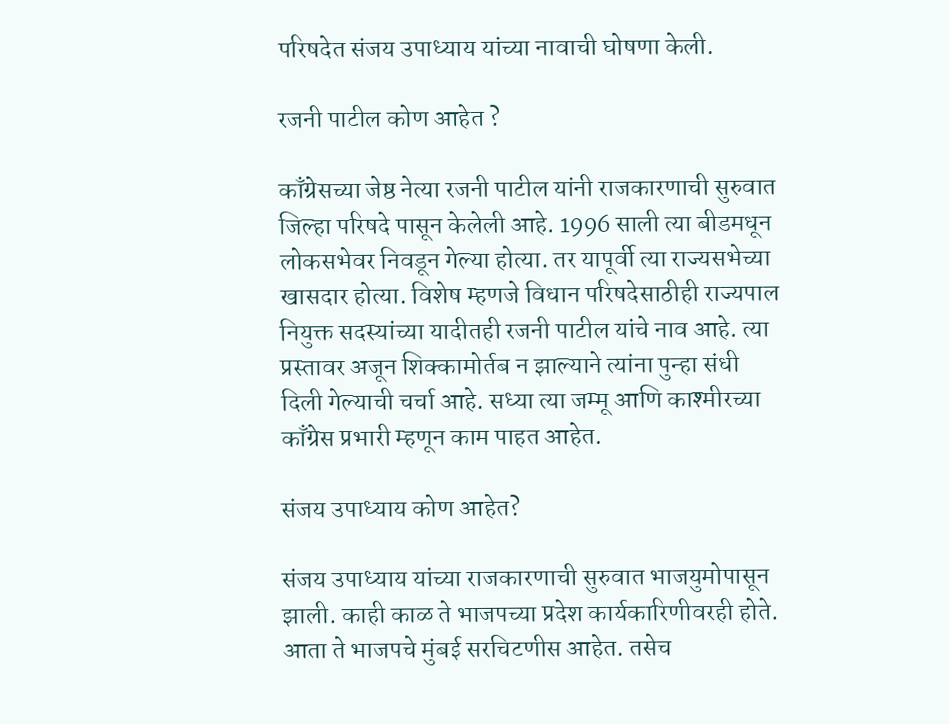परिषदेत संजय उपाध्याय यांच्या नावाची घोषणा केली.

रजनी पाटील कोण आहेत ?

काँग्रेसच्या जेष्ठ नेत्या रजनी पाटील यांनी राजकारणाची सुरुवात जिल्हा परिषदे पासून केलेली आहे. 1996 साली त्या बीडमधून लोकसभेवर निवडून गेल्या होत्या. तर यापूर्वी त्या राज्यसभेच्या खासदार होत्या. विशेष म्हणजे विधान परिषदेसाठीही राज्यपाल नियुक्त सदस्यांच्या यादीतही रजनी पाटील यांचे नाव आहे. त्या प्रस्तावर अजून शिक्कामोर्तब न झाल्याने त्यांना पुन्हा संधी दिली गेल्याची चर्चा आहे. सध्या त्या जम्मू आणि काश्मीरच्या काँग्रेस प्रभारी म्हणून काम पाहत आहेत.

संजय उपाध्याय कोण आहेत?

संजय उपाध्याय यांच्या राजकारणाची सुरुवात भाजयुमोपासून झाली. काही काळ ते भाजपच्या प्रदेश कार्यकारिणीवरही होते. आता ते भाजपचे मुंबई सरचिटणीस आहेत. तसेच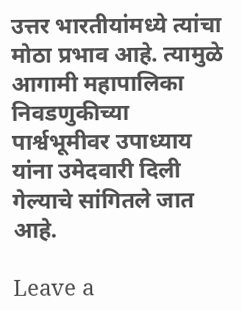उत्तर भारतीयांमध्ये त्यांचा मोठा प्रभाव आहे. त्यामुळे आगामी महापालिका निवडणुकीच्या पार्श्वभूमीवर उपाध्याय यांना उमेदवारी दिली गेल्याचे सांगितले जात आहे.

Leave a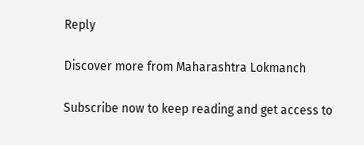Reply

Discover more from Maharashtra Lokmanch

Subscribe now to keep reading and get access to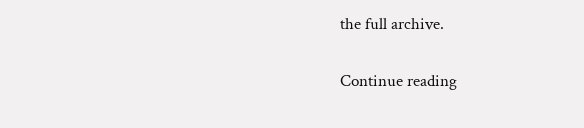the full archive.

Continue reading